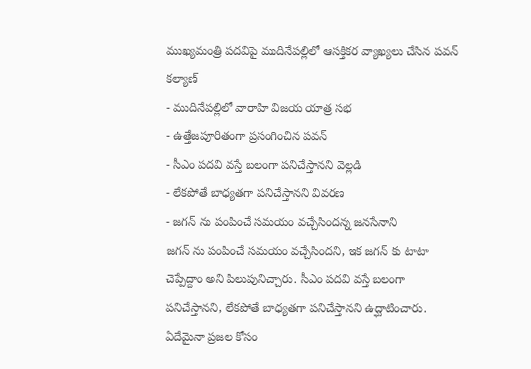ముఖ్యమంత్రి పదవిపై ముదినేపల్లిలో ఆసక్తికర వ్యాఖ్యలు చేసిన పవన్ కల్యాణ్
- ముదినేపల్లిలో వారాహి విజయ యాత్ర సభ
- ఉత్తేజపూరితంగా ప్రసంగించిన పవన్
- సీఎం పదవి వస్తే బలంగా పనిచేస్తానని వెల్లడి
- లేకపోతే బాధ్యతగా పనిచేస్తానని వివరణ
- జగన్ ను పంపించే సమయం వచ్చేసిందన్న జనసేనాని
జగన్ ను పంపించే సమయం వచ్చేసిందని, ఇక జగన్ కు టాటా చెప్పేద్దాం అని పిలుపునిచ్చారు. సీఎం పదవి వస్తే బలంగా పనిచేస్తానని, లేకపోతే బాధ్యతగా పనిచేస్తానని ఉద్ఘాటించారు. ఏదేమైనా ప్రజల కోసం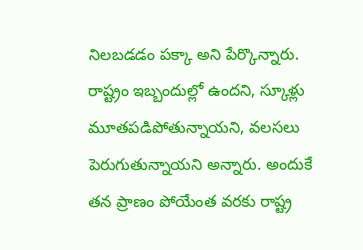నిలబడడం పక్కా అని పేర్కొన్నారు.
రాష్ట్రం ఇబ్బందుల్లో ఉందని, స్కూళ్లు మూతపడిపోతున్నాయని, వలసలు పెరుగుతున్నాయని అన్నారు. అందుకే తన ప్రాణం పోయేంత వరకు రాష్ట్ర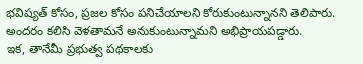భవిష్యత్ కోసం, ప్రజల కోసం పనిచేయాలని కోరుకుంటున్నానని తెలిపారు. అందరం కలిసి వెళతామనే అనుకుంటున్నామని అభిప్రాయపడ్డారు.
ఇక, తానేమీ ప్రభుత్వ పథకాలకు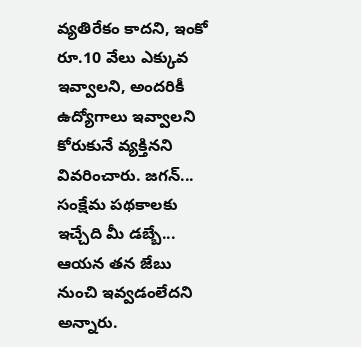వ్యతిరేకం కాదని, ఇంకో రూ.10 వేలు ఎక్కువ ఇవ్వాలని, అందరికీ ఉద్యోగాలు ఇవ్వాలని కోరుకునే వ్యక్తినని వివరించారు. జగన్... సంక్షేమ పథకాలకు ఇచ్చేది మీ డబ్బే... ఆయన తన జేబు నుంచి ఇవ్వడంలేదని అన్నారు.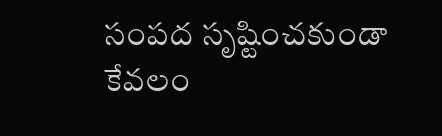సంపద సృష్టించకుండా కేవలం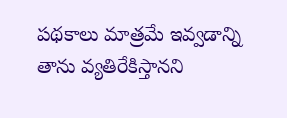పథకాలు మాత్రమే ఇవ్వడాన్ని తాను వ్యతిరేకిస్తానని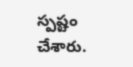స్పష్టం చేశారు.